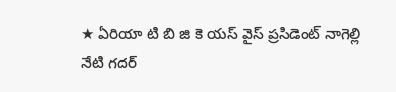★ ఏరియా టి బి జి కె యస్ వైస్ ప్రసిడెంట్ నాగెల్లి
నేటి గదర్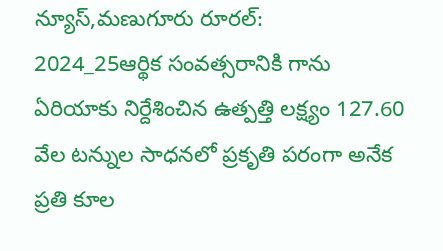న్యూస్,మణుగూరు రూరల్:
2024_25ఆర్థిక సంవత్సరానికి గాను ఏరియాకు నిర్దేశించిన ఉత్పత్తి లక్ష్యం 127.60 వేల టన్నుల సాధనలో ప్రకృతి పరంగా అనేక ప్రతి కూల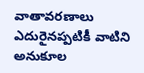వాతావరణాలు ఎదురైనప్పటికీ వాటిని అనుకూల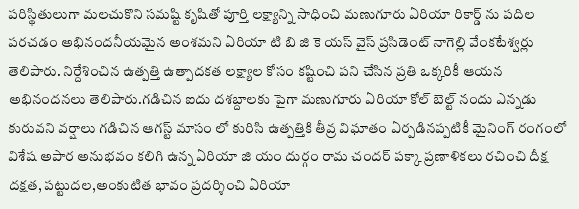పరిస్థితులుగా మలచుకొని సమష్టి కృషితో పూర్తి లక్ష్యాన్ని సాధించి మణుగూరు ఏరియా రికార్డ్ ను పదిల పరచడం అభినందనీయమైన అంశమని ఏరియా టి బి జి కె యస్ వైస్ ప్రసిడెంట్ నాగెల్లి వేంకటేశ్వర్లు తెలిపారు. నిర్దేశించిన ఉత్పత్తి ఉత్పాదకత లక్ష్యాల కోసం కష్టించి పని చేసిన ప్రతి ఒక్కరికీ ఆయన అభినందనలు తెలిపారు.గడిచిన ఐదు దశబ్దాలకు పైగా మణుగూరు ఏరియా కోల్ బెల్ట్ నందు ఎన్నడు కురువని వర్షాలు గడిచిన ఆగస్ట్ మాసం లో కురిసి ఉత్పత్తికి తీవ్ర విఘాతం ఏర్పడినప్పటికీ మైనింగ్ రంగంలో విశేష అపార అనుభవం కలిగి ఉన్న ఏరియా జి యం దుర్గం రామ చందర్ పక్కా ప్రణాళికలు రచించి దీక్ష దక్షత, పట్టుదల,అంకుటిత భావం ప్రదర్శించి ఏరియా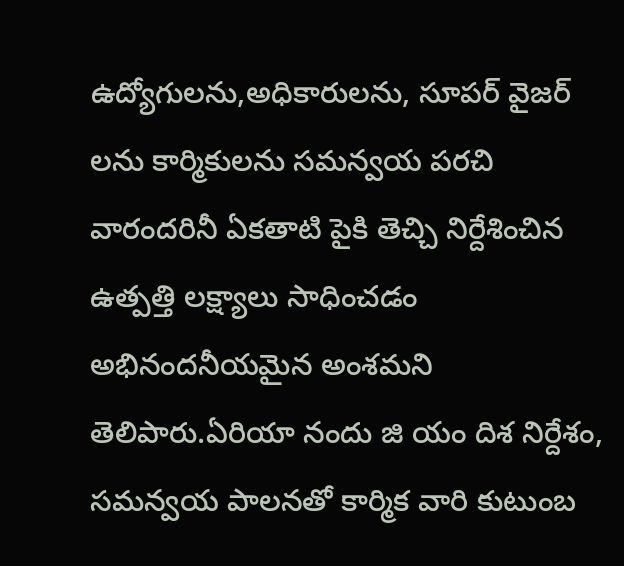ఉద్యోగులను,అధికారులను, సూపర్ వైజర్ లను కార్మికులను సమన్వయ పరచి వారందరినీ ఏకతాటి పైకి తెచ్చి నిర్దేశించిన ఉత్పత్తి లక్ష్యాలు సాధించడం అభినందనీయమైన అంశమని తెలిపారు.ఏరియా నందు జి యం దిశ నిర్దేశం, సమన్వయ పాలనతో కార్మిక వారి కుటుంబ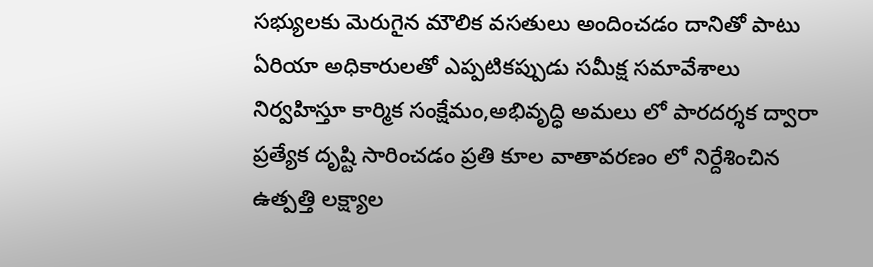సభ్యులకు మెరుగైన మౌలిక వసతులు అందించడం దానితో పాటు ఏరియా అధికారులతో ఎప్పటికప్పుడు సమీక్ష సమావేశాలు నిర్వహిస్తూ కార్మిక సంక్షేమం,అభివృద్ధి అమలు లో పారదర్శక ద్వారా ప్రత్యేక దృష్టి సారించడం ప్రతి కూల వాతావరణం లో నిర్దేశించిన ఉత్పత్తి లక్ష్యాల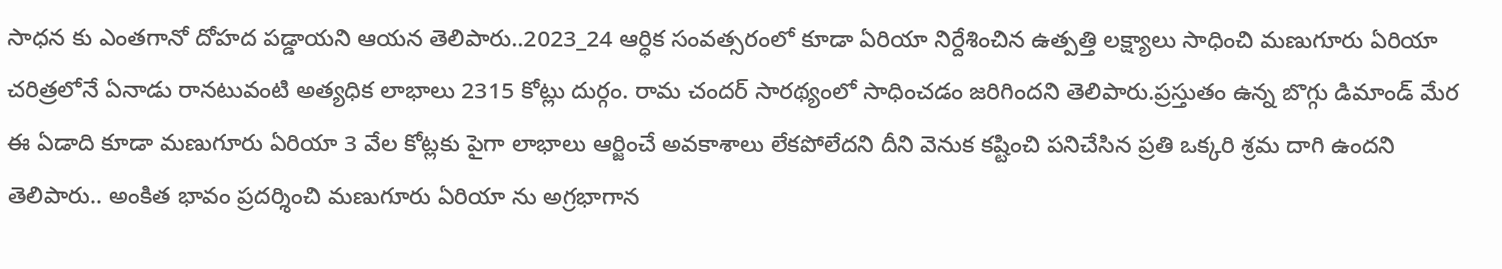సాధన కు ఎంతగానో దోహద పడ్డాయని ఆయన తెలిపారు..2023_24 ఆర్ధిక సంవత్సరంలో కూడా ఏరియా నిర్దేశించిన ఉత్పత్తి లక్ష్యాలు సాధించి మణుగూరు ఏరియా చరిత్రలోనే ఏనాడు రానటువంటి అత్యధిక లాభాలు 2315 కోట్లు దుర్గం. రామ చందర్ సారథ్యంలో సాధించడం జరిగిందని తెలిపారు.ప్రస్తుతం ఉన్న బొగ్గు డిమాండ్ మేర ఈ ఏడాది కూడా మణుగూరు ఏరియా 3 వేల కోట్లకు పైగా లాభాలు ఆర్జించే అవకాశాలు లేకపోలేదని దీని వెనుక కష్టించి పనిచేసిన ప్రతి ఒక్కరి శ్రమ దాగి ఉందని తెలిపారు.. అంకిత భావం ప్రదర్శించి మణుగూరు ఏరియా ను అగ్రభాగాన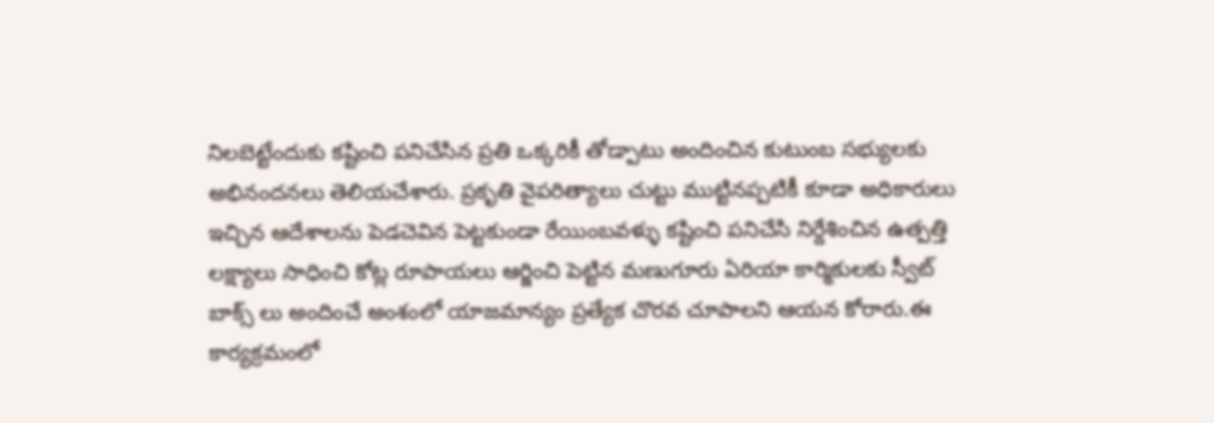నిలబెట్టేందుకు కష్టించి పనిచేసిన ప్రతి ఒక్కరికీ తోడ్పాటు అందించిన కుటుంబ సభ్యులకు అభినందనలు తెలియచేశారు. ప్రకృతి వైపరిత్యాలు చుట్టు ముట్టినప్పటికీ కూడా అధికారులు ఇచ్చిన ఆదేశాలను పెడచెవిన పెట్టకుండా రేయింబవళ్ళు కష్టించి పనిచేసి నిర్దేశించిన ఉత్పత్తి లక్ష్యాలు సాధించి కోట్ల రూపాయలు ఆర్జించి పెట్టిన మణుగూరు ఏరియా కార్మికులకు స్వీట్ బాక్స్ లు అందించే అంశంలో యాజమాన్యం ప్రత్యేక చొరవ చూపాలని ఆయన కోరారు.ఈ కార్యక్రమంలో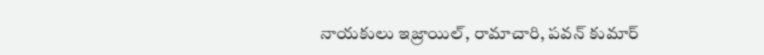నాయకులు ఇజ్రాయిల్, రామాచారి, పవన్ కుమార్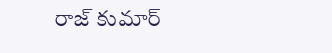రాజ్ కుమార్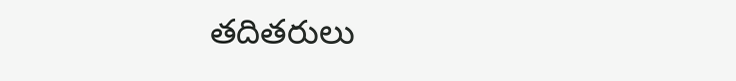తదితరులు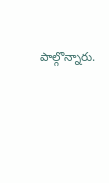పాల్గొన్నారు.